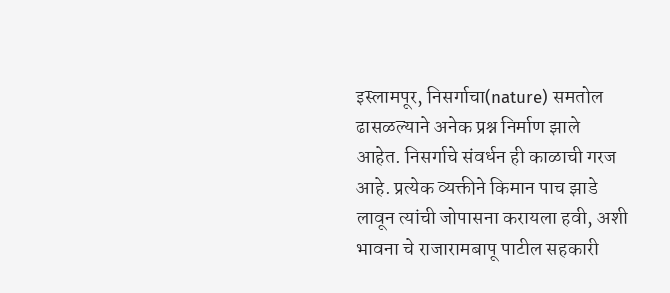इस्लामपूर, निसर्गाचा(nature) समतोल ढासळल्याने अनेक प्रश्न निर्माण झाले आहेत. निसर्गाचे संवर्धन ही काळाची गरज आहे. प्रत्येक व्यक्तीने किमान पाच झाडे लावून त्यांची जोपासना करायला हवी, अशी भावना चे राजारामबापू पाटील सहकारी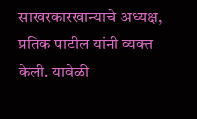साखरकारखान्याचे अध्यक्ष, प्रतिक पाटील यांनी व्यक्त केली. यावेळी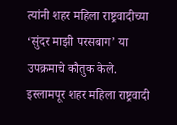त्यांनी शहर महिला राष्ट्रवादीच्या ‘सुंदर माझी परसबाग’ या उपक्रमाचे कौतुक केले.
इस्लामपूर शहर महिला राष्ट्रवादी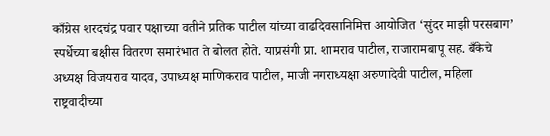काँग्रेस शरदचंद्र पवार पक्षाच्या वतीने प्रतिक पाटील यांच्या वाढदिवसानिमित्त आयोजित ‘सुंदर माझी परसबाग’ स्पर्धेच्या बक्षीस वितरण समारंभात ते बोलत होते. याप्रसंगी प्रा. शामराव पाटील, राजारामबापू सह. बँकेचे अध्यक्ष विजयराव यादव, उपाध्यक्ष माणिकराव पाटील, माजी नगराध्यक्षा अरुणादेवी पाटील, महिला राष्ट्रवादीच्या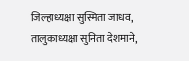जिल्हाध्यक्षा सुस्मिता जाधव, तालुकाध्यक्षा सुनिता देशमाने,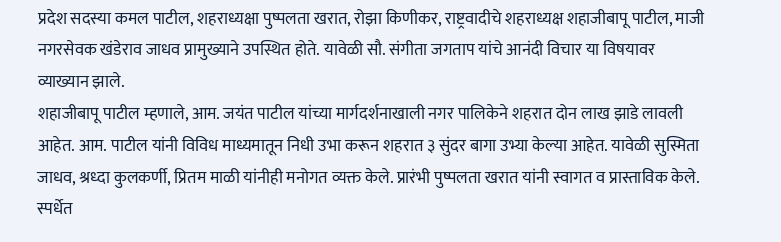प्रदेश सदस्या कमल पाटील, शहराध्यक्षा पुष्पलता खरात, रोझा किणीकर, राष्ट्रवादीचे शहराध्यक्ष शहाजीबापू पाटील, माजी नगरसेवक खंडेराव जाधव प्रामुख्याने उपस्थित होते. यावेळी सौ. संगीता जगताप यांचे आनंदी विचार या विषयावर व्याख्यान झाले.
शहाजीबापू पाटील म्हणाले, आम. जयंत पाटील यांच्या मार्गदर्शनाखाली नगर पालिकेने शहरात दोन लाख झाडे लावली आहेत. आम. पाटील यांनी विविध माध्यमातून निधी उभा करून शहरात ३ सुंदर बागा उभ्या केल्या आहेत. यावेळी सुस्मिता जाधव, श्रध्दा कुलकर्णी, प्रितम माळी यांनीही मनोगत व्यक्त केले. प्रारंभी पुष्पलता खरात यांनी स्वागत व प्रास्ताविक केले.
स्पर्धेत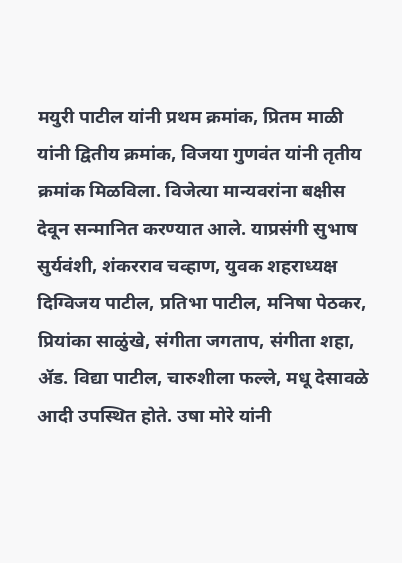मयुरी पाटील यांनी प्रथम क्रमांक, प्रितम माळी यांनी द्वितीय क्रमांक, विजया गुणवंत यांनी तृतीय क्रमांक मिळविला. विजेत्या मान्यवरांना बक्षीस देवून सन्मानित करण्यात आले. याप्रसंगी सुभाष सुर्यवंशी, शंकरराव चव्हाण, युवक शहराध्यक्ष दिग्विजय पाटील, प्रतिभा पाटील, मनिषा पेठकर, प्रियांका साळुंखे, संगीता जगताप, संगीता शहा, ॲड. विद्या पाटील, चारुशीला फल्ले, मधू देसावळे आदी उपस्थित होते. उषा मोरे यांनी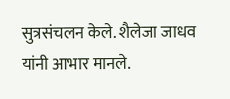सुत्रसंचलन केले. शैलेजा जाधव यांनी आभार मानले.